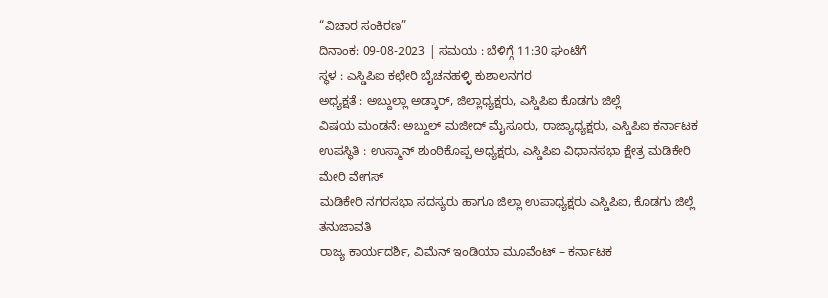“ವಿಚಾರ ಸಂಕಿರಣ”
ದಿನಾಂಕ: 09-08-2023 | ಸಮಯ : ಬೆಳಿಗ್ಗೆ 11:30 ಘಂಟೆಗೆ
ಸ್ಥಳ : ಎಸ್ಡಿಪಿಐ ಕಛೇರಿ ಬೈಚನಹಳ್ಳಿ ಕುಶಾಲನಗರ
ಅಧ್ಯಕ್ಷತೆ : ಅಬ್ದುಲ್ಲಾ ಅಡ್ಕಾರ್, ಜಿಲ್ಲಾಧ್ಯಕ್ಷರು, ಎಸ್ಡಿಪಿಐ ಕೊಡಗು ಜಿಲ್ಲೆ
ವಿಷಯ ಮಂಡನೆ: ಅಬ್ದುಲ್ ಮಜೀದ್ ಮೈಸೂರು, ರಾಜ್ಯಾಧ್ಯಕ್ಷರು, ಎಸ್ಡಿಪಿಐ ಕರ್ನಾಟಕ
ಉಪಸ್ಥಿತಿ : ಉಸ್ಮಾನ್ ಶುಂಠಿಕೊಪ್ಪ ಅಧ್ಯಕ್ಷರು, ಎಸ್ಡಿಪಿಐ ವಿಧಾನಸಭಾ ಕ್ಷೇತ್ರ ಮಡಿಕೇರಿ
ಮೇರಿ ವೇಗಸ್
ಮಡಿಕೇರಿ ನಗರಸಭಾ ಸದಸ್ಯರು ಹಾಗೂ ಜಿಲ್ಲಾ ಉಪಾಧ್ಯಕ್ಷರು ಎಸ್ಡಿಪಿಐ, ಕೊಡಗು ಜಿಲ್ಲೆ
ತನುಜಾವತಿ
ರಾಜ್ಯ ಕಾರ್ಯದರ್ಶಿ, ವಿಮೆನ್ ಇಂಡಿಯಾ ಮೂವೆಂಟ್ – ಕರ್ನಾಟಕ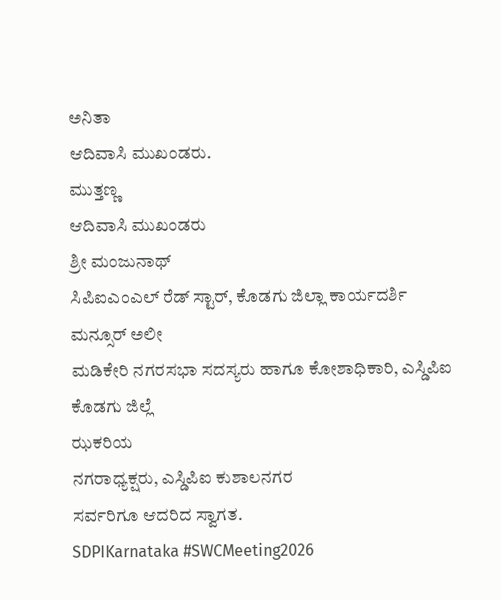ಅನಿತಾ
ಆದಿವಾಸಿ ಮುಖಂಡರು.
ಮುತ್ತಣ್ಣ
ಆದಿವಾಸಿ ಮುಖಂಡರು
ಶ್ರೀ ಮಂಜುನಾಥ್
ಸಿಪಿಐಎಂಎಲ್ ರೆಡ್ ಸ್ಟಾರ್, ಕೊಡಗು ಜಿಲ್ಲಾ ಕಾರ್ಯದರ್ಶಿ
ಮನ್ಸೂರ್ ಅಲೀ
ಮಡಿಕೇರಿ ನಗರಸಭಾ ಸದಸ್ಯರು ಹಾಗೂ ಕೋಶಾಧಿಕಾರಿ, ಎಸ್ಡಿಪಿಐ ಕೊಡಗು ಜಿಲ್ಲೆ
ಝಕರಿಯ
ನಗರಾಧ್ಯಕ್ಷರು, ಎಸ್ಡಿಪಿಐ ಕುಶಾಲನಗರ
ಸರ್ವರಿಗೂ ಆದರಿದ ಸ್ವಾಗತ.
SDPIKarnataka #SWCMeeting2026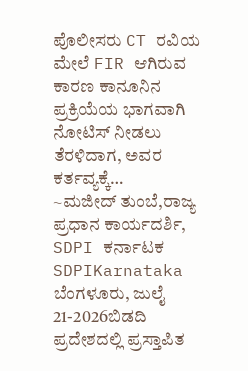ಪೊಲೀಸರು CT ರವಿಯ ಮೇಲೆ FIR ಆಗಿರುವ ಕಾರಣ ಕಾನೂನಿನ ಪ್ರಕ್ರಿಯೆಯ ಭಾಗವಾಗಿ ನೋಟಿಸ್ ನೀಡಲು ತೆರಳಿದಾಗ, ಅವರ ಕರ್ತವ್ಯಕ್ಕೆ…
~ಮಜೀದ್ ತುಂಬೆ,ರಾಜ್ಯ ಪ್ರಧಾನ ಕಾರ್ಯದರ್ಶಿ, SDPI ಕರ್ನಾಟಕ SDPIKarnataka
ಬೆಂಗಳೂರು, ಜುಲೈ 21-2026ಬಿಡದಿ ಪ್ರದೇಶದಲ್ಲಿ ಪ್ರಸ್ತಾಪಿತ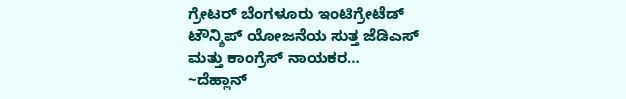ಗ್ರೇಟರ್ ಬೆಂಗಳೂರು ಇಂಟಿಗ್ರೇಟೆಡ್ ಟೌನ್ಶಿಪ್ ಯೋಜನೆಯ ಸುತ್ತ ಜೆಡಿಎಸ್ ಮತ್ತು ಕಾಂಗ್ರೆಸ್ ನಾಯಕರ…
~ದೆಹ್ಲಾನ್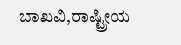ಬಾಖವಿ,ರಾಷ್ಟ್ರೀಯ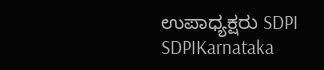ಉಪಾಧ್ಯಕ್ಷರು SDPI SDPIKarnataka